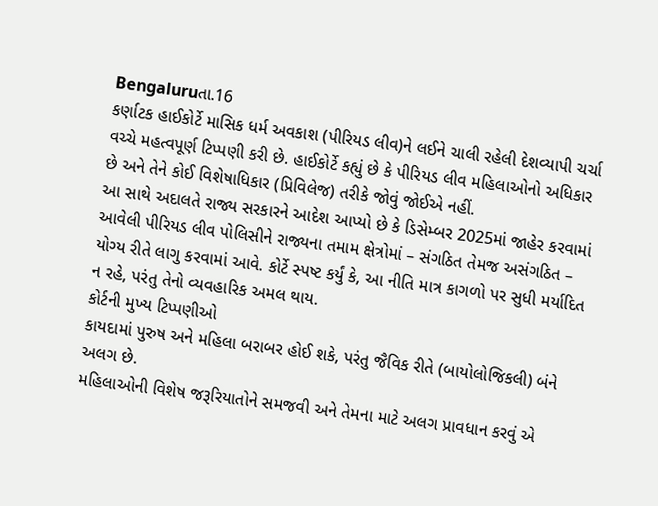Bengaluruતા.16
કર્ણાટક હાઈકોર્ટે માસિક ધર્મ અવકાશ (પીરિયડ લીવ)ને લઈને ચાલી રહેલી દેશવ્યાપી ચર્ચા વચ્ચે મહત્વપૂર્ણ ટિપ્પણી કરી છે. હાઈકોર્ટે કહ્યું છે કે પીરિયડ લીવ મહિલાઓનો અધિકાર છે અને તેને કોઈ વિશેષાધિકાર (પ્રિવિલેજ) તરીકે જોવું જોઈએ નહીં.
આ સાથે અદાલતે રાજ્ય સરકારને આદેશ આપ્યો છે કે ડિસેમ્બર 2025માં જાહેર કરવામાં આવેલી પીરિયડ લીવ પોલિસીને રાજ્યના તમામ ક્ષેત્રોમાં – સંગઠિત તેમજ અસંગઠિત – યોગ્ય રીતે લાગુ કરવામાં આવે. કોર્ટે સ્પષ્ટ કર્યું કે, આ નીતિ માત્ર કાગળો પર સુધી મર્યાદિત ન રહે, પરંતુ તેનો વ્યવહારિક અમલ થાય.
કોર્ટની મુખ્ય ટિપ્પણીઓ
કાયદામાં પુરુષ અને મહિલા બરાબર હોઈ શકે, પરંતુ જૈવિક રીતે (બાયોલોજિકલી) બંને અલગ છે.
મહિલાઓની વિશેષ જરૂરિયાતોને સમજવી અને તેમના માટે અલગ પ્રાવધાન કરવું એ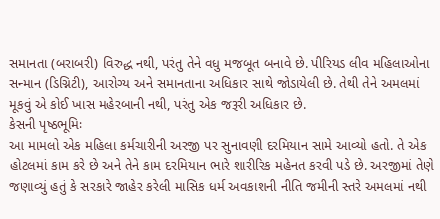સમાનતા (બરાબરી) વિરુદ્ધ નથી, પરંતુ તેને વધુ મજબૂત બનાવે છે. પીરિયડ લીવ મહિલાઓના સન્માન (ડિગ્નિટી), આરોગ્ય અને સમાનતાના અધિકાર સાથે જોડાયેલી છે. તેથી તેને અમલમાં મૂકવું એ કોઈ ખાસ મહેરબાની નથી, પરંતુ એક જરૂરી અધિકાર છે.
કેસની પૃષ્ઠભૂમિઃ
આ મામલો એક મહિલા કર્મચારીની અરજી પર સુનાવણી દરમિયાન સામે આવ્યો હતો. તે એક હોટલમાં કામ કરે છે અને તેને કામ દરમિયાન ભારે શારીરિક મહેનત કરવી પડે છે. અરજીમાં તેણે જણાવ્યું હતું કે સરકારે જાહેર કરેલી માસિક ધર્મ અવકાશની નીતિ જમીની સ્તરે અમલમાં નથી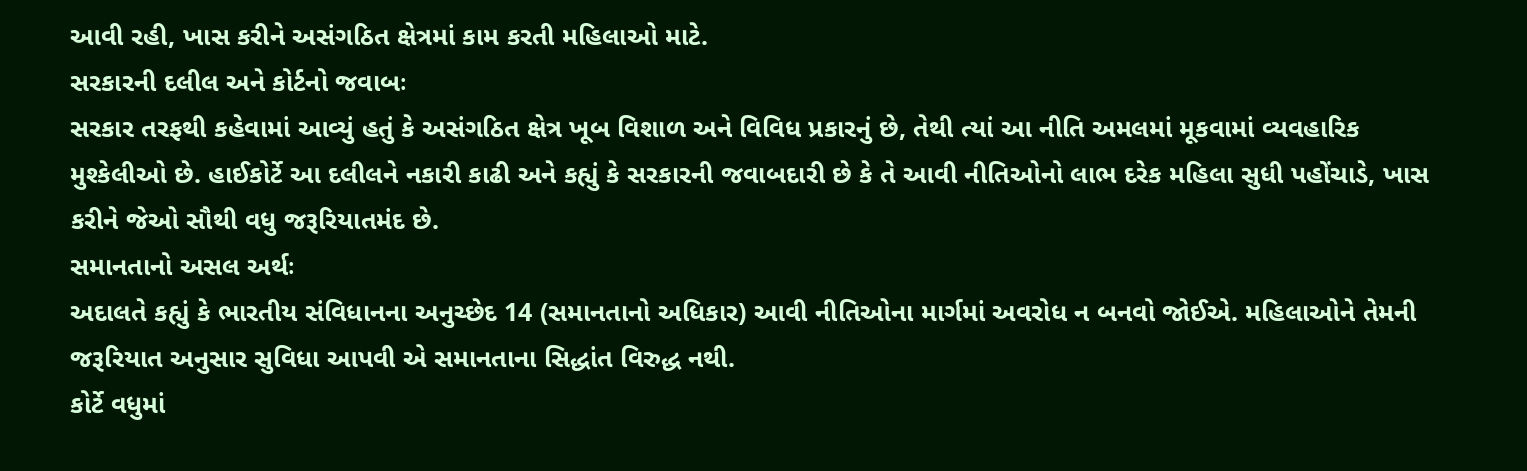આવી રહી, ખાસ કરીને અસંગઠિત ક્ષેત્રમાં કામ કરતી મહિલાઓ માટે.
સરકારની દલીલ અને કોર્ટનો જવાબઃ
સરકાર તરફથી કહેવામાં આવ્યું હતું કે અસંગઠિત ક્ષેત્ર ખૂબ વિશાળ અને વિવિધ પ્રકારનું છે, તેથી ત્યાં આ નીતિ અમલમાં મૂકવામાં વ્યવહારિક મુશ્કેલીઓ છે. હાઈકોર્ટે આ દલીલને નકારી કાઢી અને કહ્યું કે સરકારની જવાબદારી છે કે તે આવી નીતિઓનો લાભ દરેક મહિલા સુધી પહોંચાડે, ખાસ કરીને જેઓ સૌથી વધુ જરૂરિયાતમંદ છે.
સમાનતાનો અસલ અર્થઃ
અદાલતે કહ્યું કે ભારતીય સંવિધાનના અનુચ્છેદ 14 (સમાનતાનો અધિકાર) આવી નીતિઓના માર્ગમાં અવરોધ ન બનવો જોઈએ. મહિલાઓને તેમની જરૂરિયાત અનુસાર સુવિધા આપવી એ સમાનતાના સિદ્ધાંત વિરુદ્ધ નથી.
કોર્ટે વધુમાં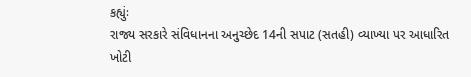કહ્યુંઃ
રાજ્ય સરકારે સંવિધાનના અનુચ્છેદ 14ની સપાટ (સતહી) વ્યાખ્યા પર આધારિત ખોટી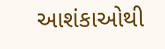આશંકાઓથી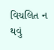વિચલિત ન થવું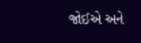જોઈએ અને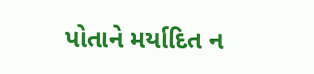પોતાને મર્યાદિત ન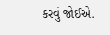કરવું જોઈએ.